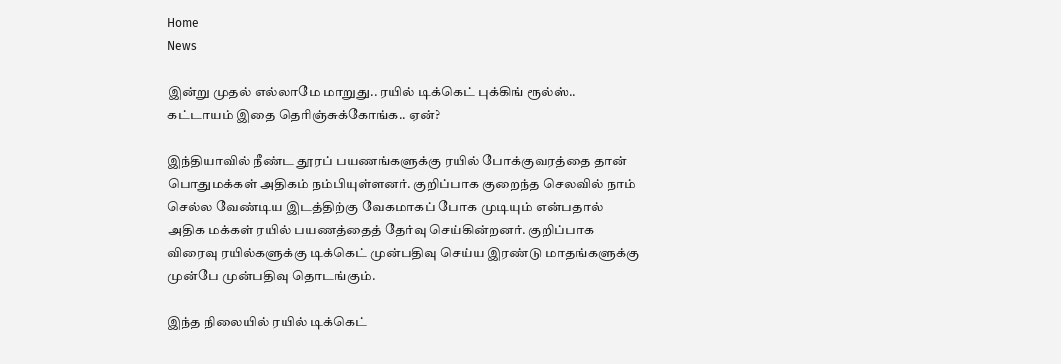Home
News

இன்று முதல் எல்லாமே மாறுது.. ரயில் டிக்கெட் புக்கிங் ரூல்ஸ்.. கட்டாயம் இதை தெரிஞ்சுக்கோங்க.. ஏன்?

இந்தியாவில் நீண்ட தூரப் பயணங்களுக்கு ரயில் போக்குவரத்தை தான் பொதுமக்கள் அதிகம் நம்பியுள்ளனர். குறிப்பாக குறைந்த செலவில் நாம் செல்ல வேண்டிய இடத்திற்கு வேகமாகப் போக முடியும் என்பதால் அதிக மக்கள் ரயில் பயணத்தைத் தேர்வு செய்கின்றனர். குறிப்பாக விரைவு ரயில்களுக்கு டிக்கெட் முன்பதிவு செய்ய இரண்டு மாதங்களுக்கு முன்பே முன்பதிவு தொடங்கும்.

இந்த நிலையில் ரயில் டிக்கெட்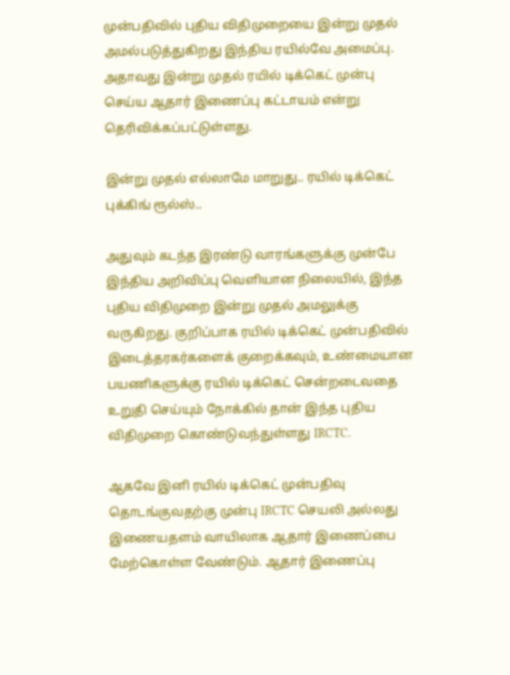முன்பதிவில் புதிய விதிமுறையை இன்று முதல் அமல்படுத்துகிறது இந்திய ரயில்வே அமைப்பு. அதாவது இன்று முதல் ரயில் டிக்கெட் முன்பு செய்ய ஆதார் இணைப்பு கட்டாயம் என்று தெரிவிக்கப்பட்டுள்ளது.

இன்று முதல் எல்லாமே மாறுது.. ரயில் டிக்கெட் புக்கிங் ரூல்ஸ்..

அதுவும் கடந்த இரண்டு வாரங்களுக்கு முன்பே இந்திய அறிவிப்பு வெளியான நிலையில், இந்த புதிய விதிமுறை இன்று முதல் அமலுக்கு வருகிறது. குறிப்பாக ரயில் டிக்கெட் முன்பதிவில் இடைத்தரகர்களைக் குறைக்கவும், உண்மையான பயணிகளுக்கு ரயில் டிக்கெட் சென்றடைவதை உறுதி செய்யும் நோக்கில் தான் இந்த புதிய விதிமுறை கொண்டுவந்துள்ளது IRCTC.

ஆகவே இனி ரயில் டிக்கெட் முன்பதிவு தொடங்குவதற்கு முன்பு IRCTC செயலி அல்லது இணையதளம் வாயிலாக ஆதார் இணைப்பை மேற்கொள்ள வேண்டும். ஆதார் இணைப்பு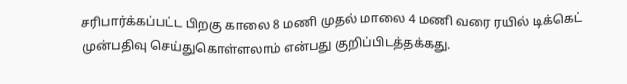சரிபார்க்கப்பட்ட பிறகு காலை 8 மணி முதல் மாலை 4 மணி வரை ரயில் டிக்கெட் முன்பதிவு செய்துகொள்ளலாம் என்பது குறிப்பிடத்தக்கது.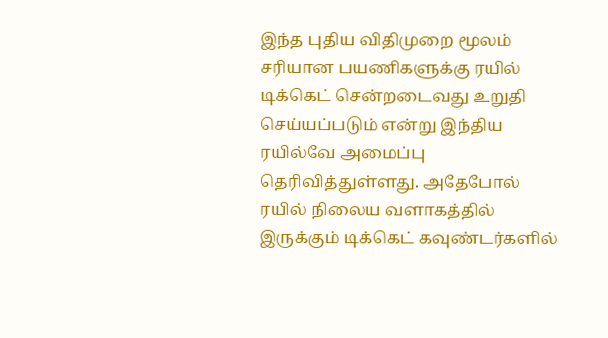இந்த புதிய விதிமுறை மூலம் சரியான பயணிகளுக்கு ரயில் டிக்கெட் சென்றடைவது உறுதி செய்யப்படும் என்று இந்திய ரயில்வே அமைப்பு தெரிவித்துள்ளது. அதேபோல் ரயில் நிலைய வளாகத்தில் இருக்கும் டிக்கெட் கவுண்டர்களில்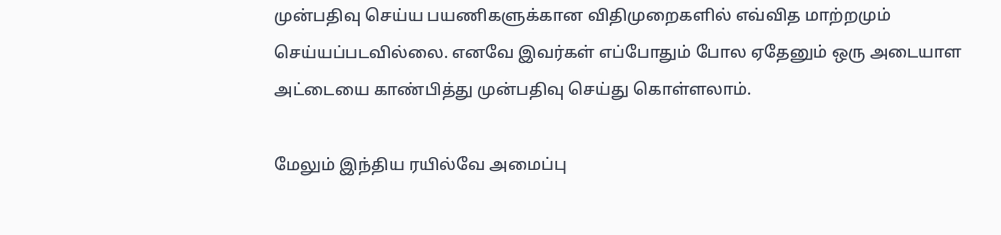முன்பதிவு செய்ய பயணிகளுக்கான விதிமுறைகளில் எவ்வித மாற்றமும் செய்யப்படவில்லை. எனவே இவர்கள் எப்போதும் போல ஏதேனும் ஒரு அடையாள அட்டையை காண்பித்து முன்பதிவு செய்து கொள்ளலாம்.

மேலும் இந்திய ரயில்வே அமைப்பு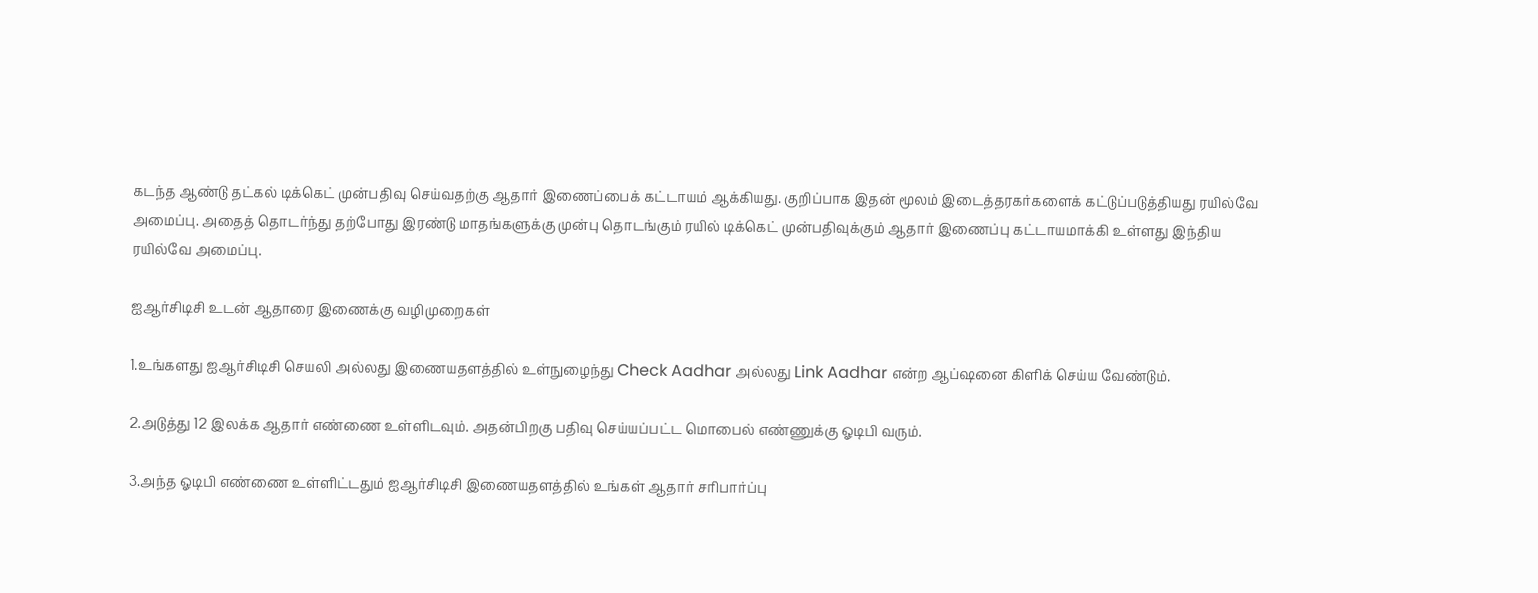கடந்த ஆண்டு தட்கல் டிக்கெட் முன்பதிவு செய்வதற்கு ஆதார் இணைப்பைக் கட்டாயம் ஆக்கியது. குறிப்பாக இதன் மூலம் இடைத்தரகர்களைக் கட்டுப்படுத்தியது ரயில்வே அமைப்பு. அதைத் தொடர்ந்து தற்போது இரண்டு மாதங்களுக்கு முன்பு தொடங்கும் ரயில் டிக்கெட் முன்பதிவுக்கும் ஆதார் இணைப்பு கட்டாயமாக்கி உள்ளது இந்திய ரயில்வே அமைப்பு.

ஐஆர்சிடிசி உடன் ஆதாரை இணைக்கு வழிமுறைகள்

1.உங்களது ஐஆர்சிடிசி செயலி அல்லது இணையதளத்தில் உள்நுழைந்து Check Aadhar அல்லது Link Aadhar என்ற ஆப்ஷனை கிளிக் செய்ய வேண்டும்.

2.அடுத்து 12 இலக்க ஆதார் எண்ணை உள்ளிடவும். அதன்பிறகு பதிவு செய்யப்பட்ட மொபைல் எண்ணுக்கு ஓடிபி வரும்.

3.அந்த ஓடிபி எண்ணை உள்ளிட்டதும் ஐஆர்சிடிசி இணையதளத்தில் உங்கள் ஆதார் சரிபார்ப்பு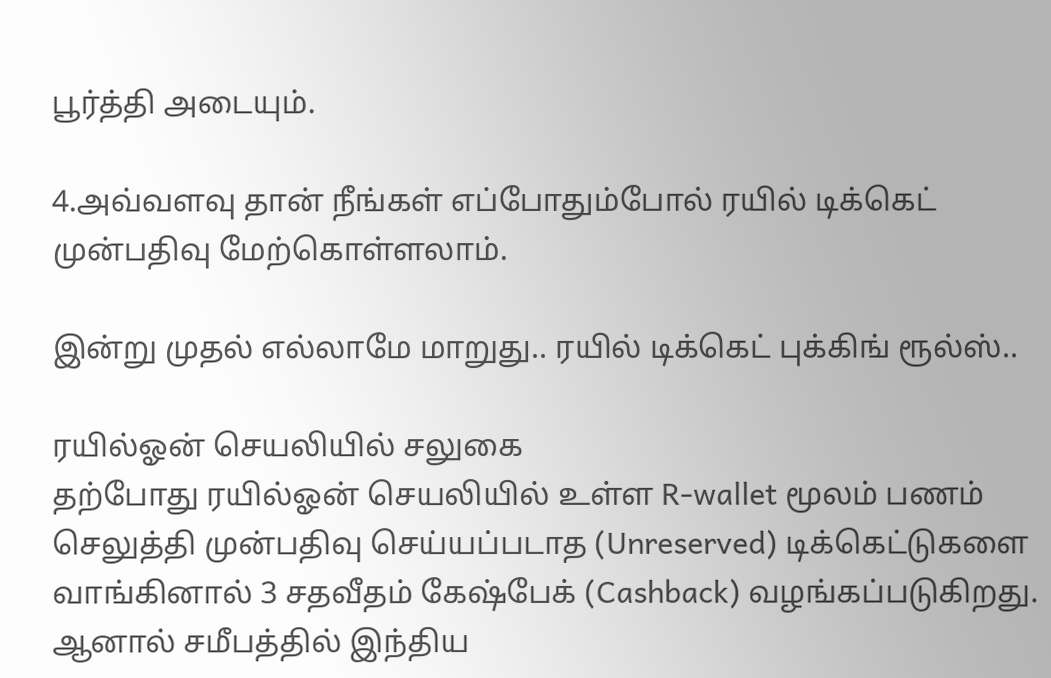பூர்த்தி அடையும்.

4.அவ்வளவு தான் நீங்கள் எப்போதும்போல் ரயில் டிக்கெட் முன்பதிவு மேற்கொள்ளலாம்.

இன்று முதல் எல்லாமே மாறுது.. ரயில் டிக்கெட் புக்கிங் ரூல்ஸ்..

ரயில்ஓன் செயலியில் சலுகை
தற்போது ரயில்ஓன் செயலியில் உள்ள R-wallet மூலம் பணம் செலுத்தி முன்பதிவு செய்யப்படாத (Unreserved) டிக்கெட்டுகளை வாங்கினால் 3 சதவீதம் கேஷ்பேக் (Cashback) வழங்கப்படுகிறது. ஆனால் சமீபத்தில் இந்திய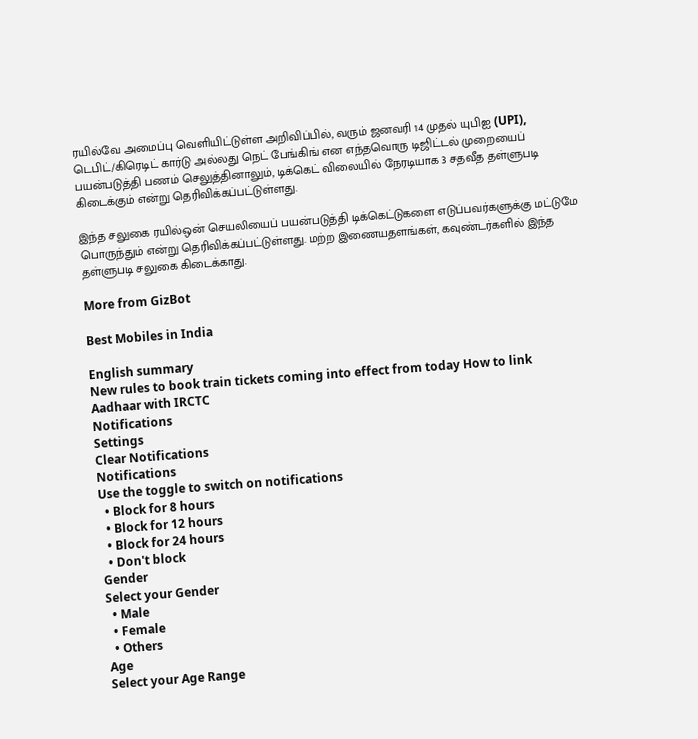ரயில்வே அமைப்பு வெளியிட்டுள்ள அறிவிப்பில், வரும் ஜனவரி 14 முதல் யுபிஐ (UPI), டெபிட்/கிரெடிட் கார்டு அல்லது நெட் பேங்கிங் என எந்தவொரு டிஜிட்டல் முறையைப் பயன்படுத்தி பணம் செலுத்தினாலும், டிக்கெட் விலையில் நேரடியாக 3 சதவீத தள்ளுபடி கிடைக்கும் என்று தெரிவிக்கப்பட்டுள்ளது.

இந்த சலுகை ரயில்ஒன் செயலியைப் பயன்படுத்தி டிக்கெட்டுகளை எடுப்பவர்களுக்கு மட்டுமே பொருந்தும் என்று தெரிவிக்கப்பட்டுள்ளது. மற்ற இணையதளங்கள், கவுண்டர்களில் இந்த தள்ளுபடி சலுகை கிடைக்காது.

More from GizBot

Best Mobiles in India

English summary
New rules to book train tickets coming into effect from today How to link Aadhaar with IRCTC
Notifications
Settings
Clear Notifications
Notifications
Use the toggle to switch on notifications
  • Block for 8 hours
  • Block for 12 hours
  • Block for 24 hours
  • Don't block
Gender
Select your Gender
  • Male
  • Female
  • Others
Age
Select your Age Range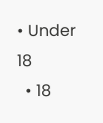• Under 18
  • 18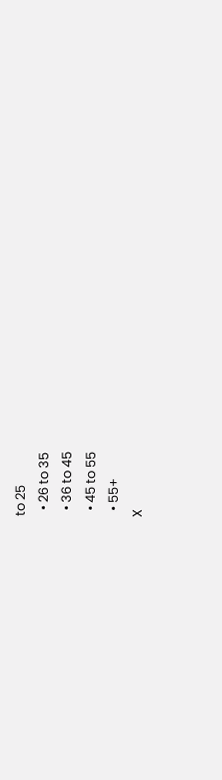to 25
  • 26 to 35
  • 36 to 45
  • 45 to 55
  • 55+
X